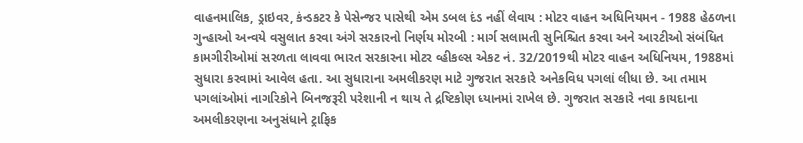વાહનમાલિક, ડ્રાઇવર, કંન્ડકટર કે પેસેન્જર પાસેથી એમ ડબલ દંડ નહીં લેવાય : મોટર વાહન અધિનિયમન - 1988 હેઠળના ગુન્હાઓ અન્વયે વસુલાત કરવા અંગે સરકારનો નિર્ણય મોરબી : માર્ગ સલામતી સુનિશ્ચિત કરવા અને આરટીઓ સંબંધિત કામગીરીઓમાં સરળતા લાવવા ભારત સરકારના મોટર વ્હીકલ્સ એકટ નં. 32/2019થી મોટર વાહન અધિનિયમ, 1988માં સુધારા કરવામાં આવેલ હતા. આ સુધારાના અમલીકરણ માટે ગુજરાત સરકારે અનેકવિધ પગલાં લીધા છે. આ તમામ પગલાંઓમાં નાગરિકોને બિનજરૂરી પરેશાની ન થાય તે દ્રષ્ટિકોણ ધ્યાનમાં રાખેલ છે. ગુજરાત સરકારે નવા કાયદાના અમલીકરણના અનુસંધાને ટ્રાફિક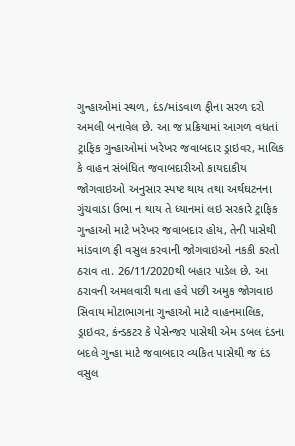ગુન્હાઓમાં સ્થળ, દંડ/માંડવાળ ફીના સરળ દરો અમલી બનાવેલ છે. આ જ પ્રક્રિયામાં આગળ વધતાં ટ્રાફિક ગુન્હાઓમાં ખરેખર જવાબદાર ડ્રાઇવર, માલિક કે વાહન સંબંધિત જવાબદારીઓ કાયદાકીય જોગવાઇઓ અનુસાર સ્પષ્ટ થાય તથા અર્થઘટનના ગુંચવાડા ઉભા ન થાય તે ધ્યાનમાં લઇ સરકારે ટ્રાફિક ગુન્હાઓ માટે ખરેખર જવાબદાર હોય, તેની પાસેથી માંડવાળ ફી વસુલ કરવાની જોગવાઇઓ નકકી કરતો ઠરાવ તા. 26/11/2020થી બહાર પાડેલ છે. આ ઠરાવની અમલવારી થતા હવે પછી અમુક જોગવાઇ સિવાય મોટાભાગના ગુન્હાઓ માટે વાહનમાલિક, ડ્રાઇવર, કંન્ડકટર કે પેસેન્જર પાસેથી એમ ડબલ દંડના બદલે ગુન્હા માટે જવાબદાર વ્યકિત પાસેથી જ દંડ વસુલ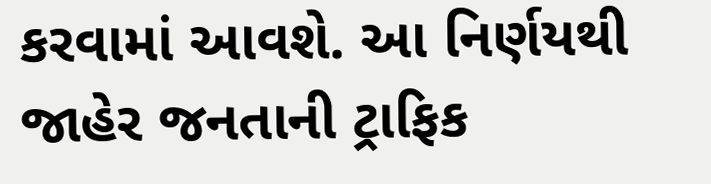કરવામાં આવશે. આ નિર્ણયથી જાહેર જનતાની ટ્રાફિક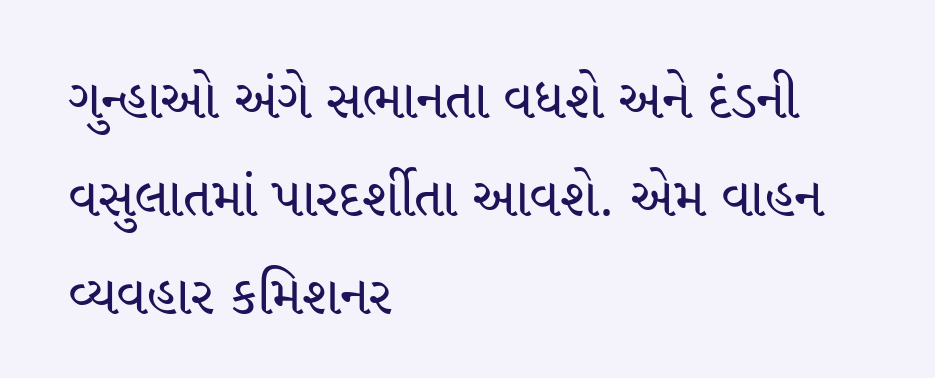ગુન્હાઓ અંગે સભાનતા વધશે અને દંડની વસુલાતમાં પારદર્શીતા આવશે. એમ વાહન વ્યવહાર કમિશનર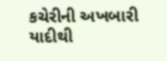કચેરીની અખબારી યાદીથી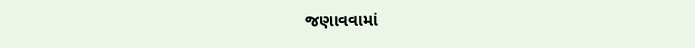જણાવવામાં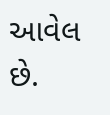આવેલ છે.